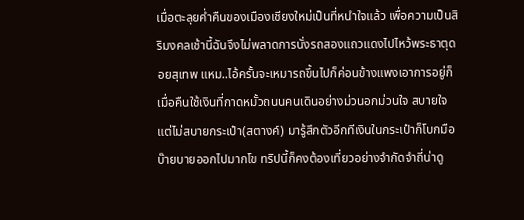เมื่อตะลุยค่ำคืนของเมืองเชียงใหม่เป็นที่หนำใจแล้ว เพื่อความเป็นสิริมงคลเช้านี้ฉันจึงไม่พลาดการนั่งรถสองแถวแดงไปไหว้พระธาตุดอยสุเทพ แหม..ไอ้ครั้นจะเหมารถขึ้นไปก็ค่อนข้างแพงเอาการอยู่ก็เมื่อคืนใช้เงินที่กาดหมั้วถนนคนเดินอย่างม่วนอกม่วนใจ สบายใจ แต่ไม่สบายกระเป๋า(สตางค์) มารู้สึกตัวอีกทีเงินในกระเป๋าก็โบกมือบ๊ายบายออกไปมากโข ทริปนี้ก็คงต้องเที่ยวอย่างจำกัดจำถี่น่าดู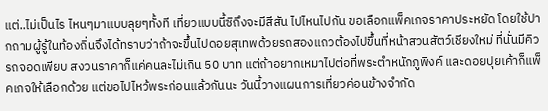แต่..ไม่เป็นไร ไหนๆมาแบบลุยๆทั้งที เที่ยวแบบนี้ซิถึงจะมีสีสัน ไปไหนไปกัน ขอเลือกแพ็คเกจราคาประหยัด โดยใช้ปากถามผู้รู้ในท้องถิ่นจึงได้ทราบว่าถ้าจะขึ้นไปดอยสุเทพด้วยรถสองแถวต้องไปขึ้นที่หน้าสวนสัตว์เชียงใหม่ ที่นั่นมีคิวรถจอดเพียบ สงวนราคาก็แค่คนละไม่เกิน 50 บาท แต่ถ้าอยากเหมาไปต่อที่พระตำหนักภูพิงค์ และดอยปุยเค้าก็แพ็คเกจให้เลือกด้วย แต่ขอไปไหว้พระก่อนแล้วกันนะ วันนี้วางแผนการเที่ยวค่อนข้างจำกัด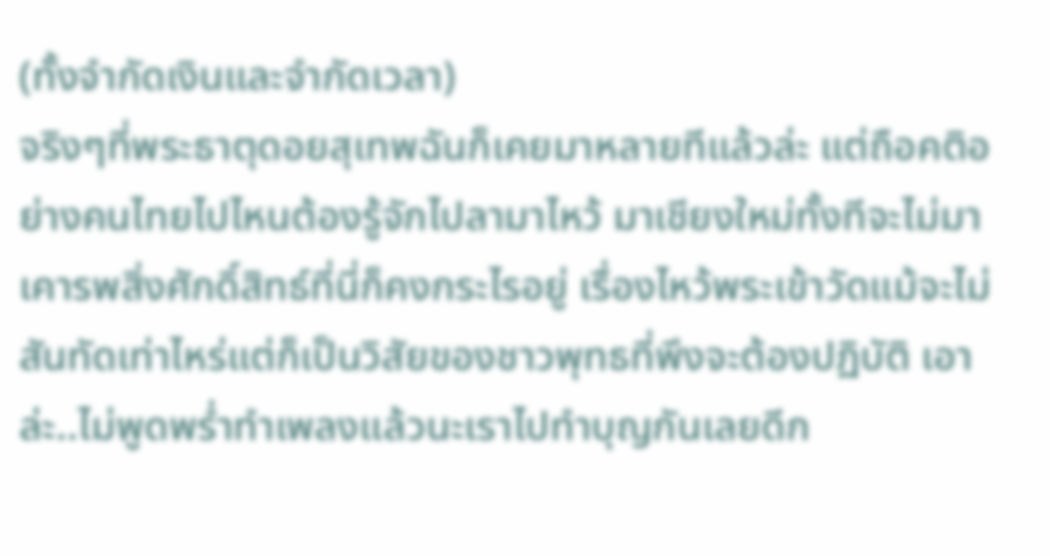(ทั้งจำกัดเงินและจำกัดเวลา)
จริงๆที่พระธาตุดอยสุเทพฉันก็เคยมาหลายทีแล้วล่ะ แต่ถือคติอย่างคนไทยไปไหนต้องรู้จักไปลามาไหว้ มาเชียงใหม่ทั้งทีจะไม่มาเคารพสิ่งศักดิ์สิทธ์ที่นี่ก็คงกระไรอยู่ เรื่องไหว้พระเข้าวัดแม้จะไม่สันทัดเท่าไหร่แต่ก็เป็นวิสัยของชาวพุทธที่พึงจะต้องปฏิบัติ เอาล่ะ..ไม่พูดพร่ำทำเพลงแล้วนะเราไปทำบุญกันเลยดีก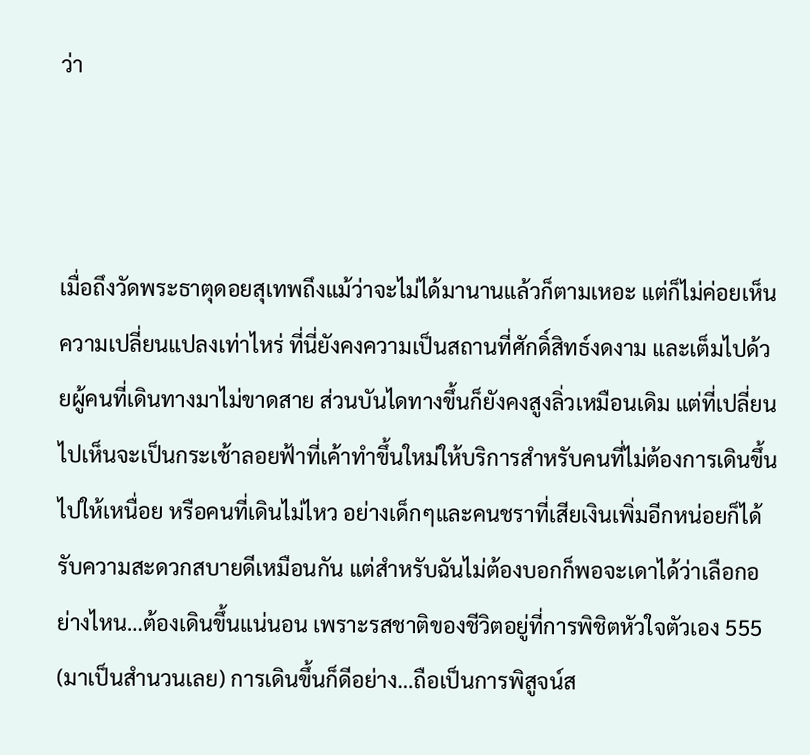ว่า



เมื่อถึงวัดพระธาตุดอยสุเทพถึงแม้ว่าจะไม่ได้มานานแล้วก็ตามเหอะ แต่ก็ไม่ค่อยเห็นความเปลี่ยนแปลงเท่าไหร่ ที่นี่ยังคงความเป็นสถานที่ศักดิ์สิทธ์งดงาม และเต็มไปด้วยผู้คนที่เดินทางมาไม่ขาดสาย ส่วนบันไดทางขึ้นก็ยังคงสูงลิ่วเหมือนเดิม แต่ที่เปลี่ยนไปเห็นจะเป็นกระเช้าลอยฟ้าที่เค้าทำขึ้นใหม่ให้บริการสำหรับคนที่ไม่ต้องการเดินขึ้นไปให้เหนื่อย หรือคนที่เดินไม่ไหว อย่างเด็กๆและคนชราที่เสียเงินเพิ่มอีกหน่อยก็ได้รับความสะดวกสบายดีเหมือนกัน แต่สำหรับฉันไม่ต้องบอกก็พอจะเดาได้ว่าเลือกอย่างไหน…ต้องเดินขึ้นแน่นอน เพราะรสชาติของชีวิตอยู่ที่การพิชิตหัวใจตัวเอง 555 (มาเป็นสำนวนเลย) การเดินขึ้นก็ดีอย่าง…ถือเป็นการพิสูจน์ส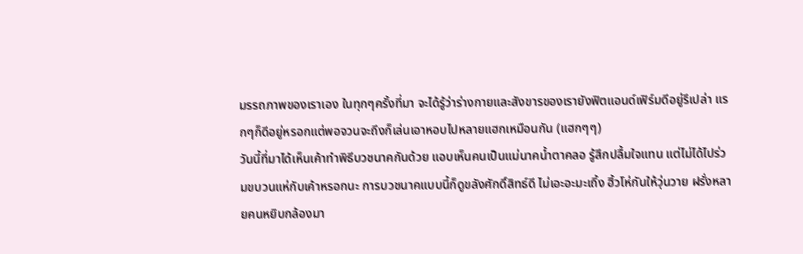มรรถภาพของเราเอง ในทุกๆครั้งที่มา จะได้รู้ว่าร่างกายและสังขารของเรายังฟิตแอนด์เฟิร์มดีอยู่รึเปล่า แรกๆก็ดีอยู่หรอกแต่พอจวนจะถึงก็เล่นเอาหอบไปหลายแฮกเหมือนกัน (แฮกๆๆ)
วันนี้ที่มาได้เห็นเค้าทำพิธีบวชนาคกันด้วย แอบเห็นคนเป็นแม่นาคน้ำตาคลอ รู้สึกปลื้มใจแทน แต่ไม่ได้ไปร่วมขบวนแห่กับเค้าหรอกนะ การบวชนาคแบบนี้ก็ดูขลังศักดิ์สิทธ์ดี ไม่เอะอะมะเถิ้ง ฮิ้วโห่กันให้วุ่นวาย ฝรั่งหลายคนหยิบกล้องมา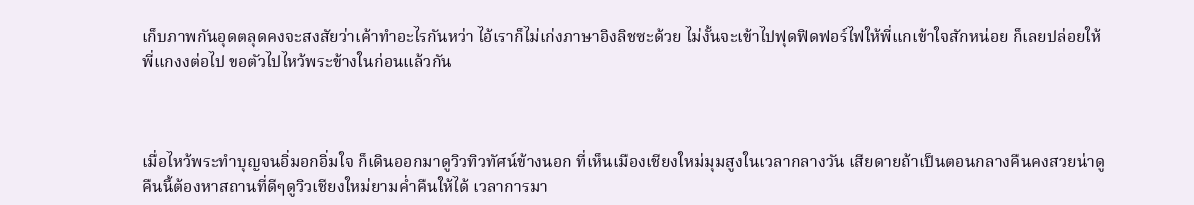เก็บภาพกันอุดตลุดคงจะสงสัยว่าเค้าทำอะไรกันหว่า ไอ้เราก็ไม่เก่งภาษาอิงลิชซะด้วย ไม่งั้นจะเข้าไปฟุดฟิดฟอร์ไฟให้พี่แกเข้าใจสักหน่อย ก็เลยปล่อยให้พี่แกงงต่อไป ขอตัวไปไหว้พระข้างในก่อนแล้วกัน



เมื่อไหว้พระทำบุญจนอิ่มอกอิ่มใจ ก็เดินออกมาดูวิวทิวทัศน์ข้างนอก ที่เห็นเมืองเชียงใหม่มุมสูงในเวลากลางวัน เสียดายถ้าเป็นตอนกลางคืนคงสวยน่าดู คืนนี้ต้องหาสถานที่ดีๆดูวิวเชียงใหม่ยามค่ำคืนให้ได้ เวลาการมา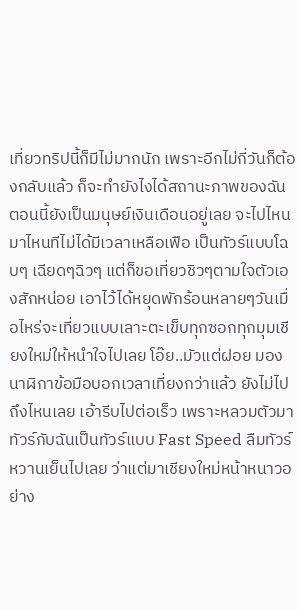เที่ยวทริปนี้ก็มีไม่มากนัก เพราะอีกไม่กี่วันก็ต้องกลับแล้ว ก็จะทำยังไงได้สถานะภาพของฉันตอนนี้ยังเป็นมนุษย์เงินเดือนอยู่เลย จะไปไหนมาไหนทีไม่ได้มีเวลาเหลือเฟือ เป็นทัวร์แบบโฉบๆ เฉียดๆฉิวๆ แต่ก็ขอเที่ยวชิวๆตามใจตัวเองสักหน่อย เอาไว้ได้หยุดพักร้อนหลายๆวันเมื่อไหร่จะเที่ยวแบบเลาะตะเข็บทุกซอกทุกมุมเชียงใหม่ให้หนำใจไปเลย โอ๊ย..มัวแต่ฝอย มองนาฬิกาข้อมือบอกเวลาเที่ยงกว่าแล้ว ยังไม่ไปถึงไหนเลย เอ้ารีบไปต่อเร็ว เพราะหลวมตัวมาทัวร์กับฉันเป็นทัวร์แบบ Fast Speed ลืมทัวร์หวานเย็นไปเลย ว่าแต่มาเชียงใหม่หน้าหนาวอย่าง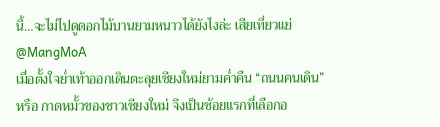นี้…จะไม่ไปดูดอกไม้บานยามหนาวได้ยังไงล่ะ เสียเที่ยวแย่
@MangMoA
เมื่อตั้งใจย่ำเท้าออกเดินตะลุยเชียงใหม่ยามค่ำคืน “ถนนคนเดิน” หรือ กาดหมั้วของชาวเชียงใหม่ จึงเป็นช้อยแรกที่เลือกอ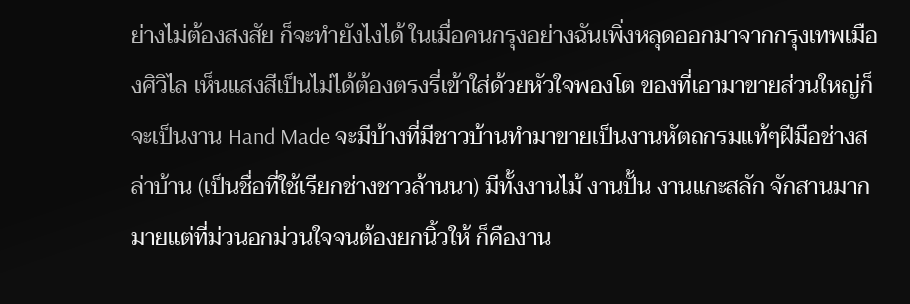ย่างไม่ต้องสงสัย ก็จะทำยังไงได้ ในเมื่อคนกรุงอย่างฉันเพิ่งหลุดออกมาจากกรุงเทพเมืองศิวิไล เห็นแสงสีเป็นไม่ได้ต้องตรงรี่เข้าใส่ด้วยหัวใจพองโต ของที่เอามาขายส่วนใหญ่ก็จะเป็นงาน Hand Made จะมีบ้างที่มีชาวบ้านทำมาขายเป็นงานหัตถกรมแท้ๆฝีมือช่างสล่าบ้าน (เป็นชื่อที่ใช้เรียกช่างชาวล้านนา) มีทั้งงานไม้ งานปั้น งานแกะสลัก จักสานมากมายแต่ที่ม่วนอกม่วนใจจนต้องยกนิ้วให้ ก็คืองาน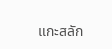แกะสลัก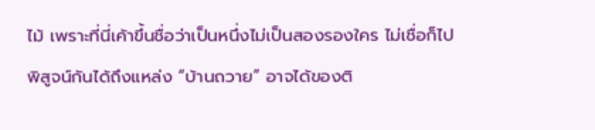ไม้ เพราะที่นี่เค้าขึ้นชื่อว่าเป็นหนึ่งไม่เป็นสองรองใคร ไม่เชื่อก็ไปพิสูจน์กันได้ถึงแหล่ง “บ้านถวาย” อาจได้ของติ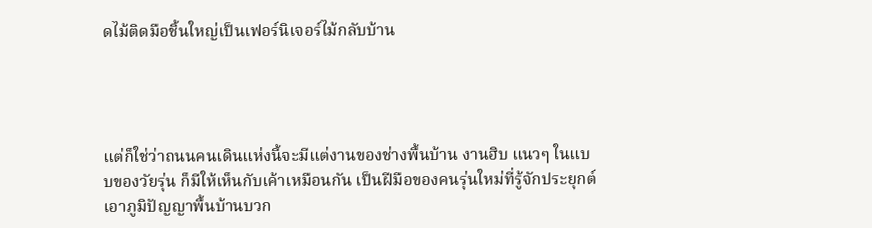ดไม้ติดมือชิ้นใหญ่เป็นเฟอร์นิเจอร์ไม้กลับบ้าน




แต่ก็ใช่ว่าถนนคนเดินแห่งนี้จะมีแต่งานของช่างพื้นบ้าน งานฮิบ แนวๆ ในแบบของวัยรุ่น ก็มีให้เห็นกับเค้าเหมือนกัน เป็นฝีมือของคนรุ่นใหม่ที่รู้จักประยุกต์เอาภูมิปัญญาพื้นบ้านบวก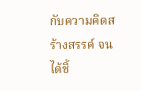กับความคิดสร้างสรรค์ จนได้ชิ้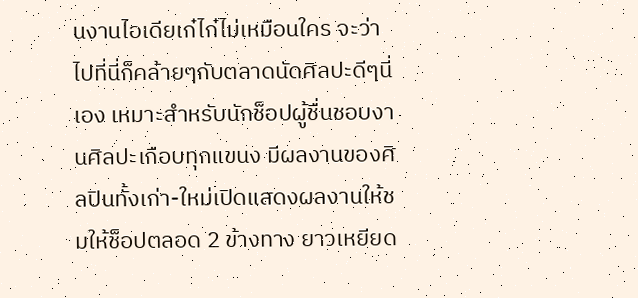นงานไอเดียเก๋ไก๋ไม่เหมือนใคร จะว่าไปที่นี่ก็คล้ายๆกับตลาดนัดศิลปะดีๆนี่เอง เหมาะสำหรับนักช็อปผู้ชื่นชอบงานศิลปะเกือบทุกแขนง มีผลงานของศิลปินทั้งเก่า-ใหม่เปิดแสดงผลงานให้ชมให้ช็อปตลอด 2 ข้างทาง ยาวเหยียด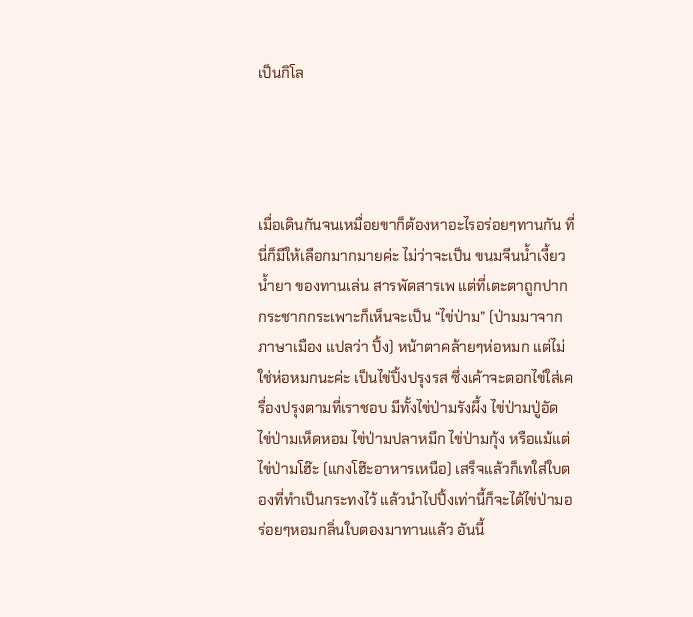เป็นกิโล




เมื่อเดินกันจนเหมื่อยขาก็ต้องหาอะไรอร่อยๆทานกัน ที่นี่ก็มีให้เลือกมากมายค่ะ ไม่ว่าจะเป็น ขนมจีนน้ำเงี้ยวน้ำยา ของทานเล่น สารพัดสารเพ แต่ที่เตะตาถูกปากกระชากกระเพาะก็เห็นจะเป็น “ไข่ป่าม” (ป่ามมาจากภาษาเมือง แปลว่า ปิ้ง) หน้าตาคล้ายๆห่อหมก แต่ไม่ใช่ห่อหมกนะค่ะ เป็นไข่ปิ้งปรุงรส ซึ่งเค้าจะตอกไข่ใส่เครื่องปรุงตามที่เราชอบ มีทั้งไข่ป่ามรังผึ้ง ไข่ป่ามปู่อัด ไข่ป่ามเห็ดหอม ไข่ป่ามปลาหมึก ไข่ป่ามกุ้ง หรือแม้แต่ไข่ป่ามโฮ๊ะ (แกงโฮ๊ะอาหารเหนือ) เสร็จแล้วก็เทใส่ใบตองที่ทำเป็นกระทงไว้ แล้วนำไปปิ้งเท่านี้ก็จะได้ไข่ป่ามอร่อยๆหอมกลิ่นใบตองมาทานแล้ว อันนี้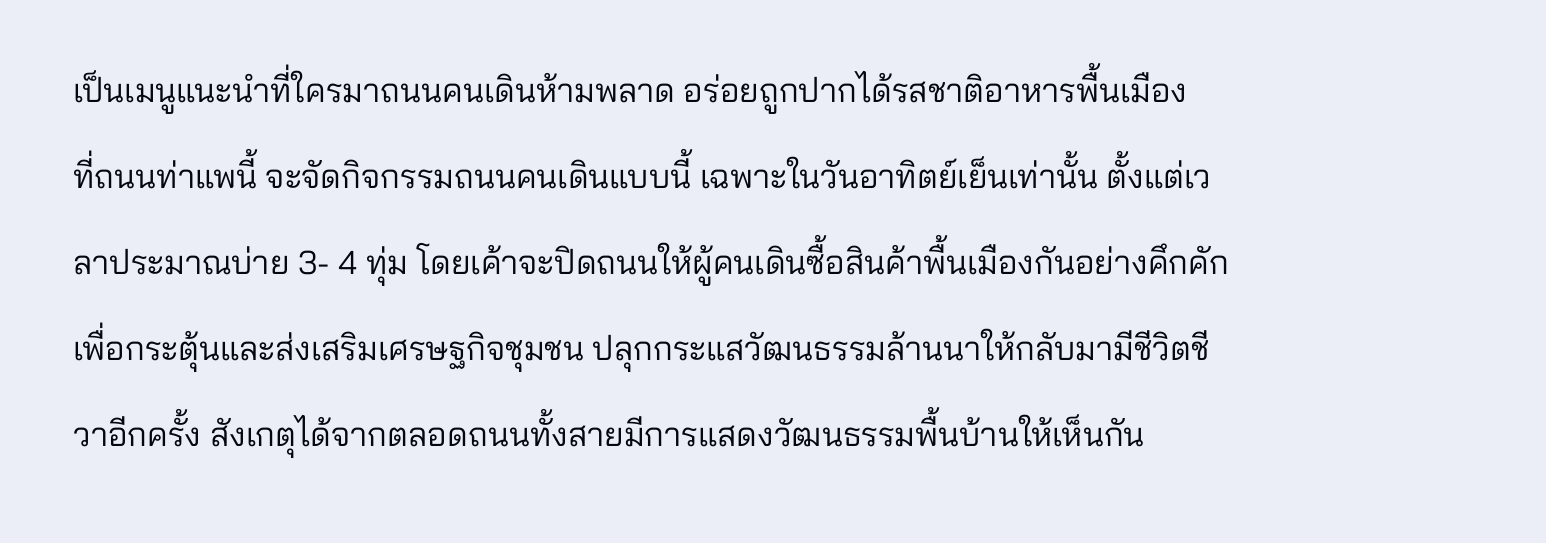เป็นเมนูแนะนำที่ใครมาถนนคนเดินห้ามพลาด อร่อยถูกปากได้รสชาติอาหารพื้นเมือง
ที่ถนนท่าแพนี้ จะจัดกิจกรรมถนนคนเดินแบบนี้ เฉพาะในวันอาทิตย์เย็นเท่านั้น ตั้งแต่เวลาประมาณบ่าย 3- 4 ทุ่ม โดยเค้าจะปิดถนนให้ผู้คนเดินซื้อสินค้าพื้นเมืองกันอย่างคึกคัก เพื่อกระตุ้นและส่งเสริมเศรษฐกิจชุมชน ปลุกกระแสวัฒนธรรมล้านนาให้กลับมามีชีวิตชีวาอีกครั้ง สังเกตุได้จากตลอดถนนทั้งสายมีการแสดงวัฒนธรรมพื้นบ้านให้เห็นกัน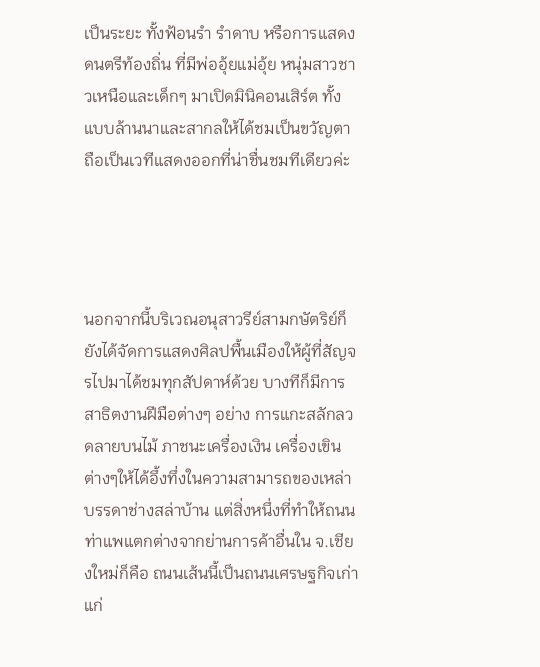เป็นระยะ ทั้งฟ้อนรำ รำดาบ หรือการแสดงดนตรีท้องถิ่น ที่มีพ่ออุ้ยแม่อุ้ย หนุ่มสาวชาวเหนือและเด็กๆ มาเปิดมินิคอนเสิร์ต ทั้งแบบล้านนาและสากลให้ได้ชมเป็นขวัญตา ถือเป็นเวทีแสดงออกที่น่าชื่นชมทีเดียวค่ะ




นอกจากนี้บริเวณอนุสาวรีย์สามกษัตริย์ก็ยังได้จัดการแสดงศิลปพื้นเมืองให้ผู้ที่สัญจรไปมาได้ชมทุกสัปดาห์ด้วย บางทีก็มีการสาธิตงานฝีมือต่างๆ อย่าง การแกะสลักลวดลายบนไม้ ภาชนะเครื่องเงิน เครื่องเขิน ต่างๆให้ได้อึ้งทึ่งในความสามารถของเหล่าบรรดาช่างสล่าบ้าน แต่สิ่งหนึ่งที่ทำให้ถนนท่าแพแตกต่างจากย่านการค้าอื่นใน จ.เชียงใหม่ก็คือ ถนนเส้นนี้เป็นถนนเศรษฐกิจเก่าแก่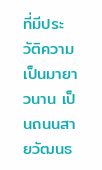ที่มีประวัติความเป็นมายาวนาน เป็นถนนสายวัฒนธ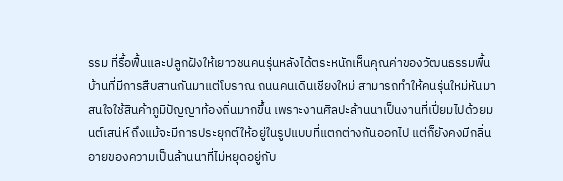รรม ที่รื้อฟื้นและปลูกฝังให้เยาวชนคนรุ่นหลังได้ตระหนักเห็นคุณค่าของวัฒนธรรมพื้นบ้านที่มีการสืบสานกันมาแต่โบราณ ถนนคนเดินเชียงใหม่ สามารถทำให้คนรุ่นใหม่หันมาสนใจใช้สินค้าภูมิปัญญาท้องถิ่นมากขึ้น เพราะงานศิลปะล้านนาเป็นงานที่เปี่ยมไปด้วยมนต์เสน่ห์ ถึงแม้จะมีการประยุกต์ให้อยู่ในรูปแบบที่แตกต่างกันออกไป แต่ก็ยังคงมีกลิ่นอายของความเป็นล้านนาที่ไม่หยุดอยู่กับ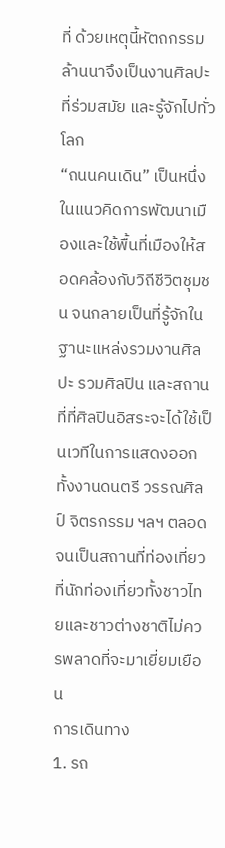ที่ ด้วยเหตุนี้หัตถกรรมล้านนาจึงเป็นงานศิลปะที่ร่วมสมัย และรู้จักไปทั่วโลก
“ถนนคนเดิน” เป็นหนึ่งในแนวคิดการพัฒนาเมืองและใช้พื้นที่เมืองให้สอดคล้องกับวิถีชีวิตชุมชน จนกลายเป็นที่รู้จักในฐานะแหล่งรวมงานศิลปะ รวมศิลปิน และสถานที่ที่ศิลปินอิสระจะได้ใช้เป็นเวทีในการแสดงออกทั้งงานดนตรี วรรณศิลป์ จิตรกรรม ฯลฯ ตลอดจนเป็นสถานที่ท่องเที่ยว ที่นักท่องเที่ยวทั้งชาวไทยและชาวต่างชาติไม่ควรพลาดที่จะมาเยี่ยมเยือน
การเดินทาง
1. รถ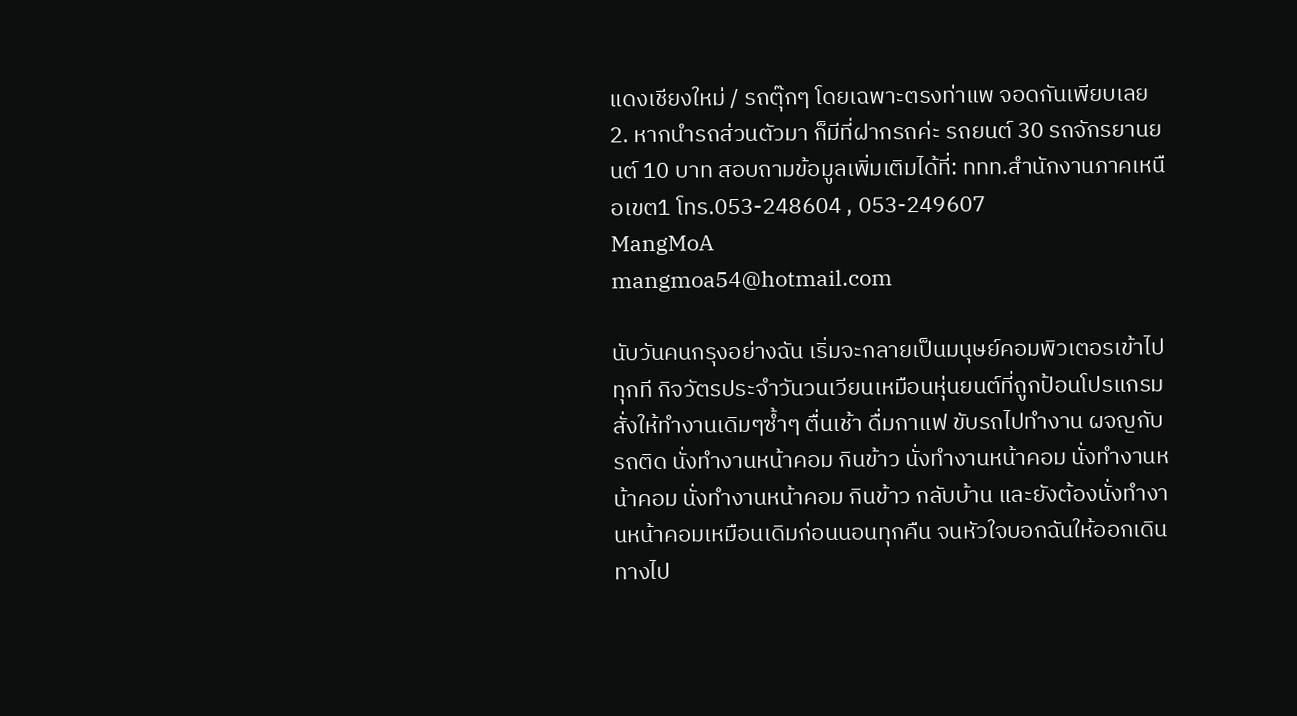แดงเชียงใหม่ / รถตุ๊กๆ โดยเฉพาะตรงท่าแพ จอดกันเพียบเลย
2. หากนำรถส่วนตัวมา ก็มีที่ฝากรถค่ะ รถยนต์ 30 รถจักรยานยนต์ 10 บาท สอบถามข้อมูลเพิ่มเติมได้ที่: ททท.สำนักงานภาคเหนือเขต1 โทร.053-248604 , 053-249607
MangMoA
mangmoa54@hotmail.com

นับวันคนกรุงอย่างฉัน เริ่มจะกลายเป็นมนุษย์คอมพิวเตอรเข้าไปทุกที กิจวัตรประจำวันวนเวียนเหมือนหุ่นยนต์ที่ถูกป้อนโปรแกรมสั่งให้ทำงานเดิมๆซ้ำๆ ตื่นเช้า ดื่มกาแฟ ขับรถไปทำงาน ผจญกับรถติด นั่งทำงานหน้าคอม กินข้าว นั่งทำงานหน้าคอม นั่งทำงานหน้าคอม นั่งทำงานหน้าคอม กินข้าว กลับบ้าน และยังต้องนั่งทำงานหน้าคอมเหมือนเดิมก่อนนอนทุกคืน จนหัวใจบอกฉันให้ออกเดินทางไป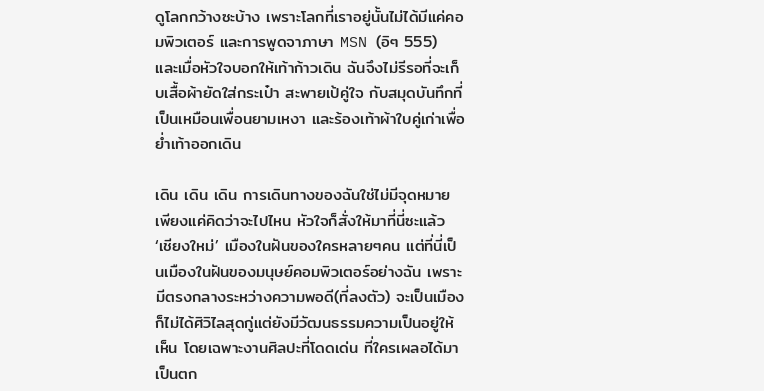ดูโลกกว้างซะบ้าง เพราะโลกที่เราอยู่นั้นไม่ได้มีแค่คอมพิวเตอร์ และการพูดจาภาษา MSN (อิๆ 555) และเมื่อหัวใจบอกให้เท้าก้าวเดิน ฉันจึงไม่รีรอที่จะเก็บเสื้อผ้ายัดใส่กระเป๋า สะพายเป้คู่ใจ กับสมุดบันทึกที่เป็นเหมือนเพื่อนยามเหงา และร้องเท้าผ้าใบคู่เก่าเพื่อย่ำเท้าออกเดิน

เดิน เดิน เดิน การเดินทางของฉันใช่ไม่มีจุดหมาย เพียงแค่คิดว่าจะไปไหน หัวใจก็สั่งให้มาที่นี่ซะแล้ว ‘เชียงใหม่’ เมืองในฝันของใครหลายๆคน แต่ที่นี่เป็นเมืองในฝันของมนุษย์คอมพิวเตอร์อย่างฉัน เพราะมีตรงกลางระหว่างความพอดี(ที่ลงตัว) จะเป็นเมืองก็ไม่ได้ศิวิไลสุดกู่แต่ยังมีวัฒนธรรมความเป็นอยู่ให้เห็น โดยเฉพาะงานศิลปะที่โดดเด่น ที่ใครเผลอได้มาเป็นตก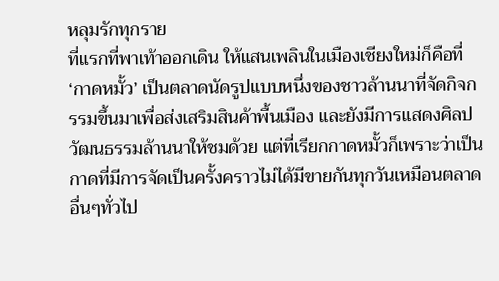หลุมรักทุกราย
ที่แรกที่พาเท้าออกเดิน ให้แสนเพลินในเมืองเชียงใหม่ก็คือที่ ‘กาดหมั้ว’ เป็นตลาดนัดรูปแบบหนึ่งของชาวล้านนาที่จัดกิจกรรมขึ้นมาเพื่อส่งเสริมสินค้าพื้นเมือง และยังมีการแสดงศิลปวัฒนธรรมล้านนาให้ชมด้วย แต่ที่เรียกกาดหมั้วก็เพราะว่าเป็นกาดที่มีการจัดเป็นครั้งคราวไม่ได้มีขายกันทุกวันเหมือนตลาดอื่นๆทั่วไป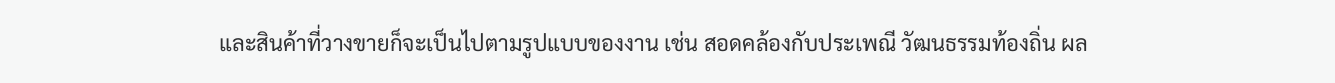และสินค้าที่วางขายก็จะเป็นไปตามรูปแบบของงาน เช่น สอดคล้องกับประเพณี วัฒนธรรมท้องถิ่น ผล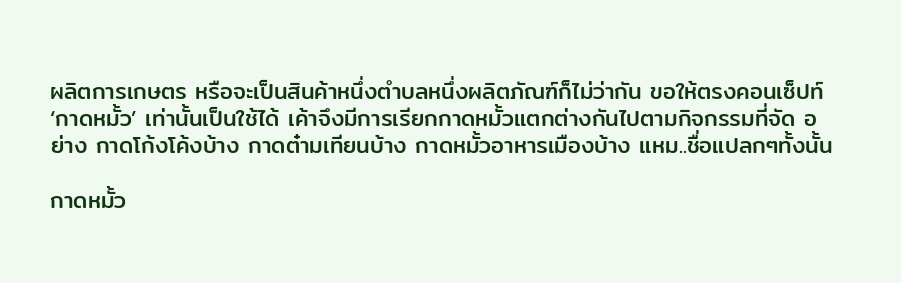ผลิตการเกษตร หรือจะเป็นสินค้าหนึ่งตำบลหนึ่งผลิตภัณฑ์ก็ไม่ว่ากัน ขอให้ตรงคอนเซ็ปท์ ‘กาดหมั้ว’ เท่านั้นเป็นใช้ได้ เค้าจึงมีการเรียกกาดหมั้วแตกต่างกันไปตามกิจกรรมที่จัด อย่าง กาดโก้งโค้งบ้าง กาดต๋ามเทียนบ้าง กาดหมั้วอาหารเมืองบ้าง แหม..ชื่อแปลกๆทั้งนั้น

กาดหมั้ว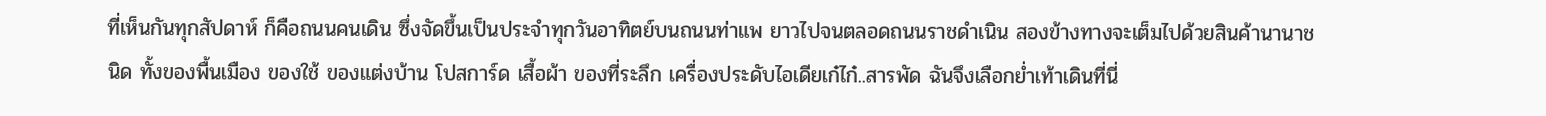ที่เห็นกันทุกสัปดาห์ ก็คือถนนคนเดิน ซึ่งจัดขึ้นเป็นประจำทุกวันอาทิตย์บนถนนท่าแพ ยาวไปจนตลอดถนนราชดำเนิน สองข้างทางจะเต็มไปด้วยสินค้านานาชนิด ทั้งของพื้นเมือง ของใช้ ของแต่งบ้าน โปสการ์ด เสื้อผ้า ของที่ระลึก เครื่องประดับไอเดียเก๋ไก๋..สารพัด ฉันจึงเลือกย่ำเท้าเดินที่นี่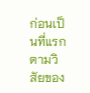ก่อนเป็นที่แรก ตามวิสัยของ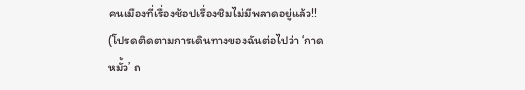คนเมืองที่เรื่องช้อปเรื่องชิมไม่มีพลาดอยู่แล้ว!!
(โปรดติดตามการเดินทางของฉันต่อไปว่า ‘กาดหมั้ว’ ถ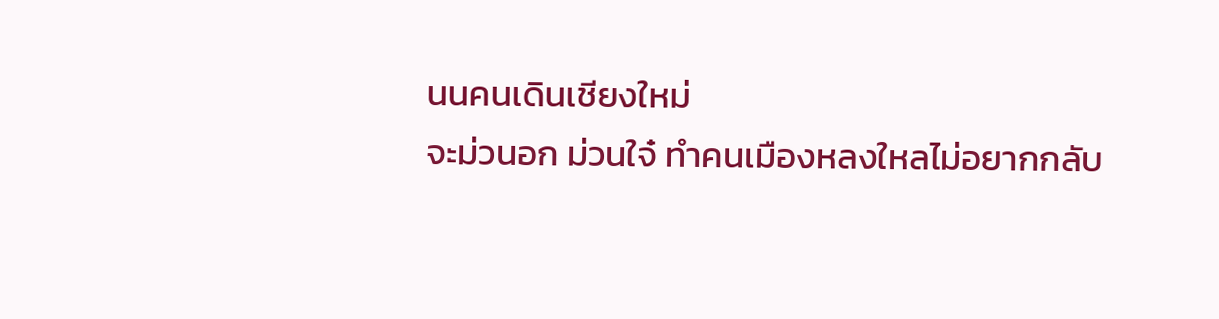นนคนเดินเชียงใหม่
จะม่วนอก ม่วนใจ๋ ทำคนเมืองหลงใหลไม่อยากกลับ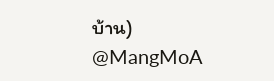บ้าน)
@MangMoA